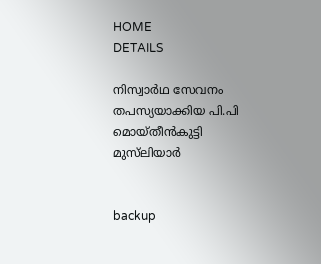HOME
DETAILS

നിസ്വാര്‍ഥ സേവനം തപസ്യയാക്കിയ പി.പി മൊയ്തീന്‍കുട്ടി മുസ്‌ലിയാര്‍


backup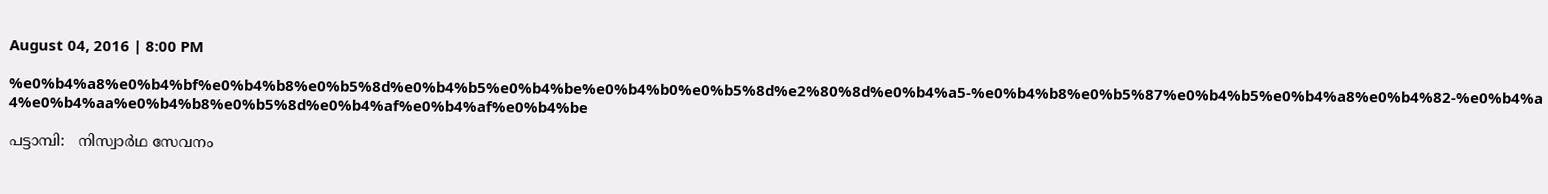August 04, 2016 | 8:00 PM

%e0%b4%a8%e0%b4%bf%e0%b4%b8%e0%b5%8d%e0%b4%b5%e0%b4%be%e0%b4%b0%e0%b5%8d%e2%80%8d%e0%b4%a5-%e0%b4%b8%e0%b5%87%e0%b4%b5%e0%b4%a8%e0%b4%82-%e0%b4%a4%e0%b4%aa%e0%b4%b8%e0%b5%8d%e0%b4%af%e0%b4%af%e0%b4%be

പട്ടാമ്പി:   നിസ്വാര്‍ഥ സേവനം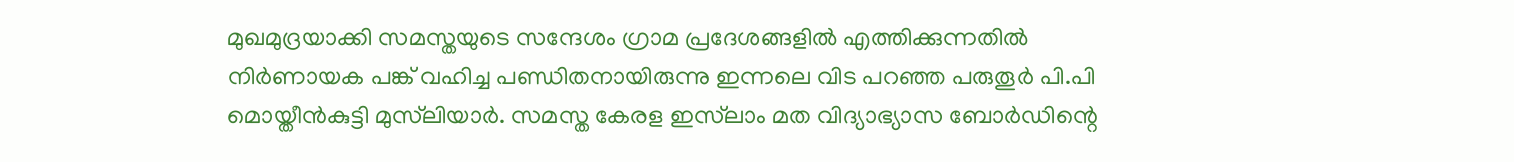മുഖമുദ്രയാക്കി സമസ്തയുടെ സന്ദേശം ഗ്രാമ പ്രദേശങ്ങളില്‍ എത്തിക്കുന്നതില്‍ നിര്‍ണായക പങ്ക് വഹിച്ച പണ്ഡിതനായിരുന്നു ഇന്നലെ വിട പറഞ്ഞ പരുതൂര്‍ പി.പി മൊയ്തീന്‍കുട്ടി മുസ്‌ലിയാര്‍. സമസ്ത കേരള ഇസ്‌ലാം മത വിദ്യാഭ്യാസ ബോര്‍ഡിന്റെ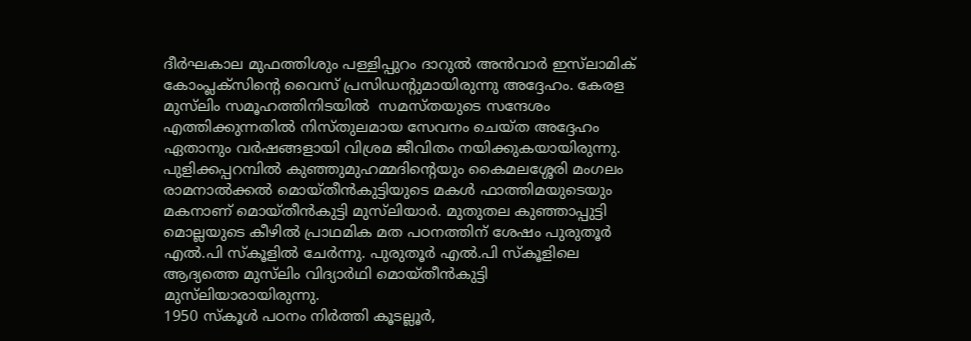ദീര്‍ഘകാല മുഫത്തിശും പള്ളിപ്പുറം ദാറുല്‍ അന്‍വാര്‍ ഇസ്‌ലാമിക് കോംപ്ലക്‌സിന്റെ വൈസ് പ്രസിഡന്റുമായിരുന്നു അദ്ദേഹം. കേരള മുസ്‌ലിം സമൂഹത്തിനിടയില്‍  സമസ്തയുടെ സന്ദേശം എത്തിക്കുന്നതില്‍ നിസ്തുലമായ സേവനം ചെയ്ത അദ്ദേഹം ഏതാനും വര്‍ഷങ്ങളായി വിശ്രമ ജീവിതം നയിക്കുകയായിരുന്നു. പുളിക്കപ്പറമ്പില്‍ കുഞ്ഞുമുഹമ്മദിന്റെയും കൈമലശ്ശേരി മംഗലം രാമനാല്‍ക്കല്‍ മൊയ്തീന്‍കുട്ടിയുടെ മകള്‍ ഫാത്തിമയുടെയും മകനാണ് മൊയ്തീന്‍കുട്ടി മുസ്‌ലിയാര്‍. മുതുതല കുഞ്ഞാപ്പുട്ടി മൊല്ലയുടെ കീഴില്‍ പ്രാഥമിക മത പഠനത്തിന് ശേഷം പുരുതൂര്‍ എല്‍.പി സ്‌കൂളില്‍ ചേര്‍ന്നു. പുരുതൂര്‍ എല്‍.പി സ്‌കൂളിലെ ആദ്യത്തെ മുസ്‌ലിം വിദ്യാര്‍ഥി മൊയ്തീന്‍കുട്ടി മുസ്‌ലിയാരായിരുന്നു.
1950 സ്‌കൂള്‍ പഠനം നിര്‍ത്തി കൂടല്ലൂര്‍,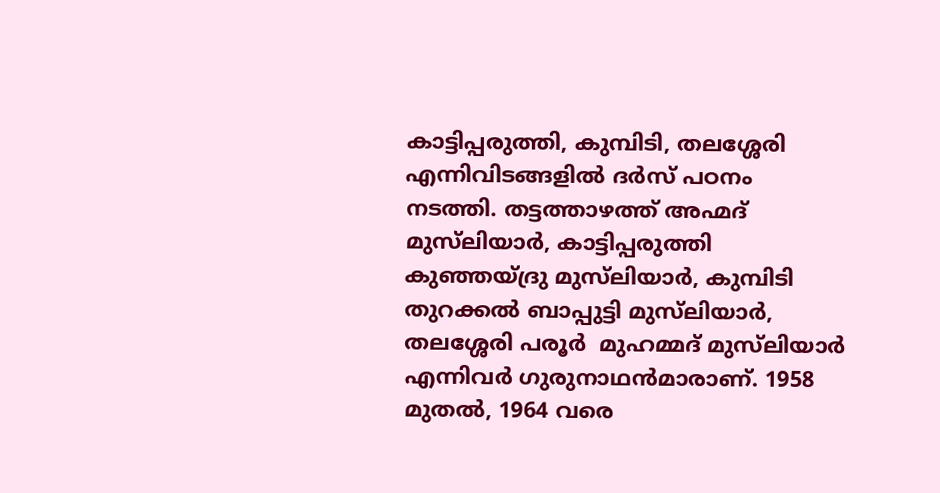കാട്ടിപ്പരുത്തി, കുമ്പിടി, തലശ്ശേരി എന്നിവിടങ്ങളില്‍ ദര്‍സ് പഠനം നടത്തി. തട്ടത്താഴത്ത് അഹ്മദ് മുസ്‌ലിയാര്‍, കാട്ടിപ്പരുത്തി കുഞ്ഞയ്ദ്രു മുസ്‌ലിയാര്‍, കുമ്പിടി തുറക്കല്‍ ബാപ്പുട്ടി മുസ്‌ലിയാര്‍, തലശ്ശേരി പരൂര്‍  മുഹമ്മദ് മുസ്‌ലിയാര്‍ എന്നിവര്‍ ഗുരുനാഥന്‍മാരാണ്. 1958 മുതല്‍, 1964 വരെ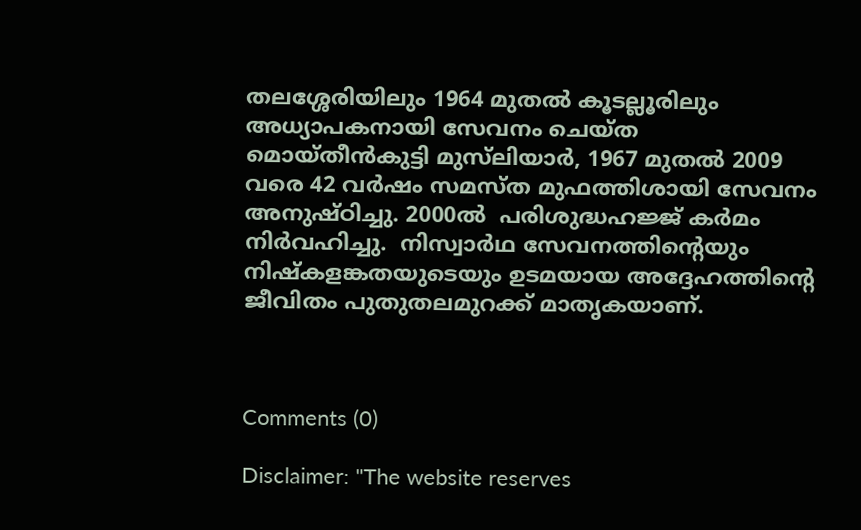തലശ്ശേരിയിലും 1964 മുതല്‍ കൂടല്ലൂരിലും അധ്യാപകനായി സേവനം ചെയ്ത മൊയ്തീന്‍കുട്ടി മുസ്‌ലിയാര്‍, 1967 മുതല്‍ 2009 വരെ 42 വര്‍ഷം സമസ്ത മുഫത്തിശായി സേവനം അനുഷ്ഠിച്ചു. 2000ല്‍  പരിശുദ്ധഹജ്ജ് കര്‍മം  നിര്‍വഹിച്ചു.  നിസ്വാര്‍ഥ സേവനത്തിന്റെയും നിഷ്‌കളങ്കതയുടെയും ഉടമയായ അദ്ദേഹത്തിന്റെ ജീവിതം പുതുതലമുറക്ക് മാതൃകയാണ്.



Comments (0)

Disclaimer: "The website reserves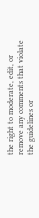the right to moderate, edit, or remove any comments that violate the guidelines or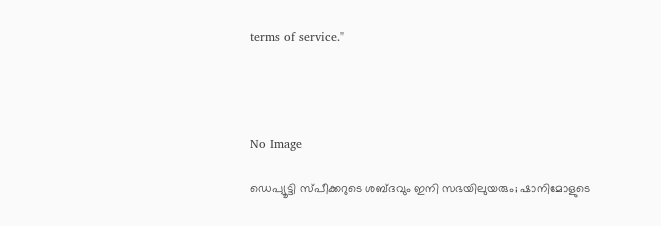terms of service."




No Image

ഡെപ്യൂട്ടി സ്പീക്കറുടെ ശബ്ദവും ഇനി സഭയിലുയരും; ഷാനിമോളുടെ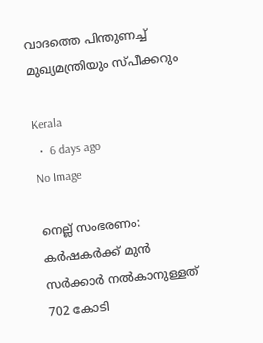വാദത്തെ പിന്തുണച്ച് മുഖ്യമന്ത്രിയും സ്പീക്കറും

Kerala
  •  6 days ago
No Image

നെല്ല് സംഭരണം: കർഷകർക്ക് മുൻ സർക്കാർ നൽകാനുള്ളത് 702 കോടി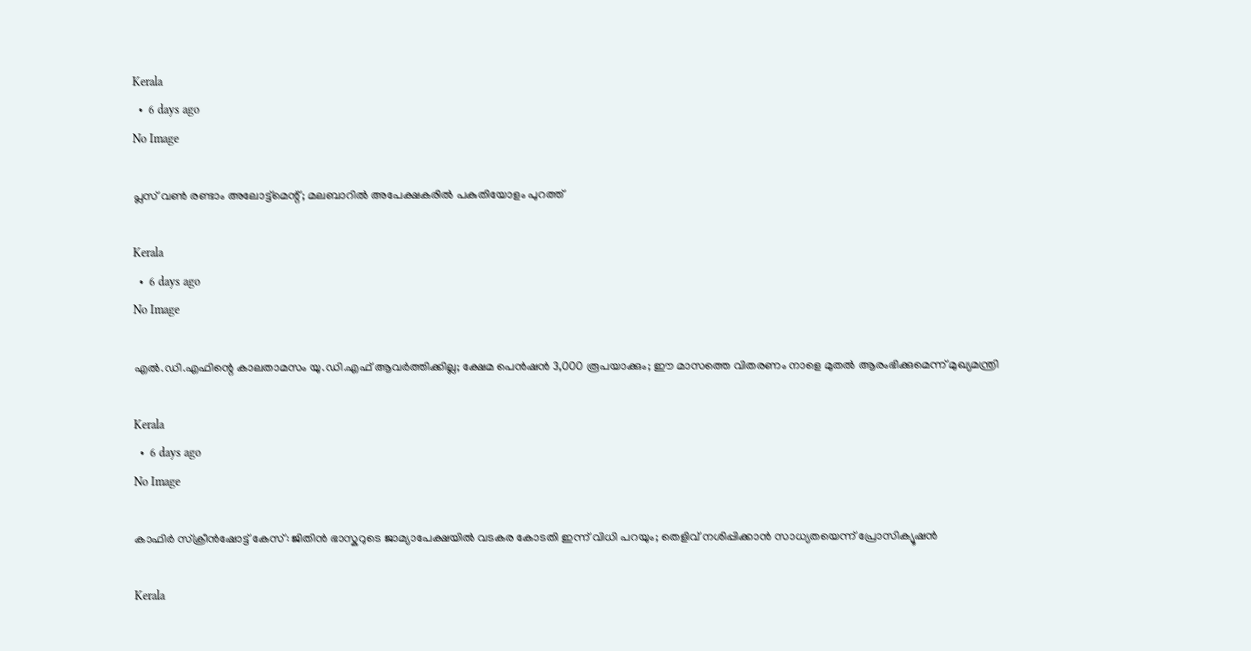Kerala
  •  6 days ago
No Image

പ്ലസ് വൺ രണ്ടാം അലോട്ട്‌മെന്റ്; മലബാറിൽ അപേക്ഷകരിൽ പകുതിയോളം പുറത്ത്

Kerala
  •  6 days ago
No Image

എൽ.ഡി.എഫിന്റെ കാലതാമസം യു.ഡി.എഫ് ആവർത്തിക്കില്ല; ക്ഷേമ പെൻഷൻ 3,000 രൂപയാക്കും; ഈ മാസത്തെ വിതരണം നാളെ മുതൽ ആരംഭിക്കുമെന്ന് മുഖ്യമന്ത്രി

Kerala
  •  6 days ago
No Image

കാഫിർ സ്ക്രീൻഷോട്ട് കേസ്: ജിതിൻ ഭാസ്കറുടെ ജാമ്യാപേക്ഷയിൽ വടകര കോടതി ഇന്ന് വിധി പറയും; തെളിവ് നശിപ്പിക്കാൻ സാധ്യതയെന്ന് പ്രോസിക്യൂഷൻ

Kerala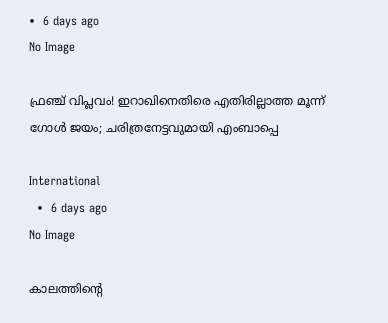•  6 days ago
No Image

ഫ്രഞ്ച് വിപ്ലവം! ഇറാഖിനെതിരെ എതിരില്ലാത്ത മൂന്ന് ഗോൾ ജയം; ചരിത്രനേട്ടവുമായി എംബാപ്പെ

International
  •  6 days ago
No Image

കാലത്തിന്റെ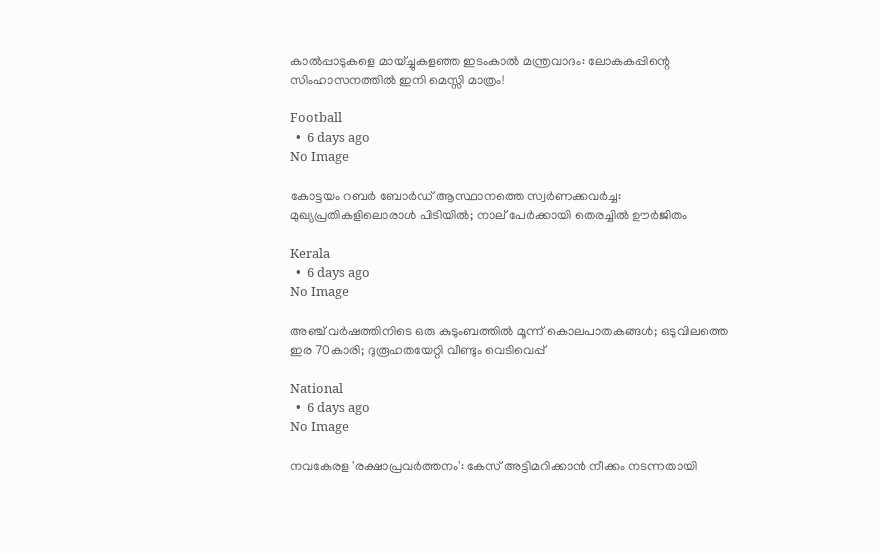കാൽപ്പാടുകളെ മായ്ച്ചുകളഞ്ഞ ഇടംകാൽ മന്ത്രവാദം: ലോകകപ്പിന്റെ സിംഹാസനത്തിൽ ഇനി മെസ്സി മാത്രം!

Football
  •  6 days ago
No Image

കോട്ടയം റബർ ബോർഡ് ആസ്ഥാനത്തെ സ്വർണക്കവർച്ച: മുഖ്യപ്രതികളിലൊരാൾ പിടിയിൽ; നാല് പേർക്കായി തെരച്ചിൽ ഊർജിതം

Kerala
  •  6 days ago
No Image

അഞ്ച് വർഷത്തിനിടെ ഒരു കുടുംബത്തിൽ മൂന്ന് കൊലപാതകങ്ങൾ; ഒടുവിലത്തെ ഇര 70കാരി; ദുരൂഹതയേറ്റി വീണ്ടും വെടിവെപ്പ്

National
  •  6 days ago
No Image

നവകേരള 'രക്ഷാപ്രവർത്തനം': കേസ് അട്ടിമറിക്കാൻ നീക്കം നടന്നതായി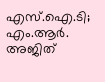എസ്.ഐ.ടി; എം.ആർ. അജിത്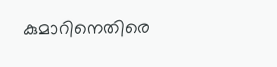കുമാറിനെതിരെ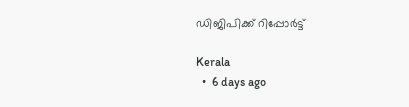ഡിജിപിക്ക് റിപ്പോർട്ട്

Kerala
  •  6 days ago